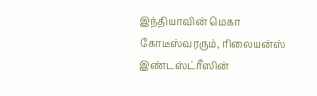இந்தியாவின் மெகா கோடீஸ்வரரும், ரிலையன்ஸ் இண்டஸ்ட்ரீஸின்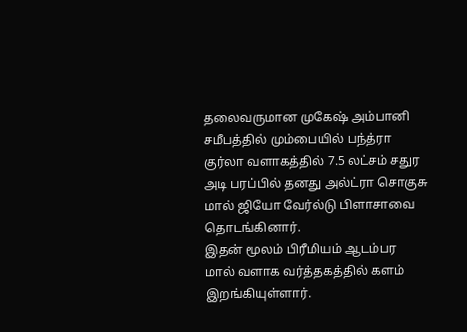தலைவருமான முகேஷ் அம்பானி சமீபத்தில் மும்பையில் பந்த்ரா குர்லா வளாகத்தில் 7.5 லட்சம் சதுர அடி பரப்பில் தனது அல்ட்ரா சொகுசு மால் ஜியோ வேர்ல்டு பிளாசாவை தொடங்கினார்.
இதன் மூலம் பிரீமியம் ஆடம்பர மால் வளாக வர்த்தகத்தில் களம் இறங்கியுள்ளார்.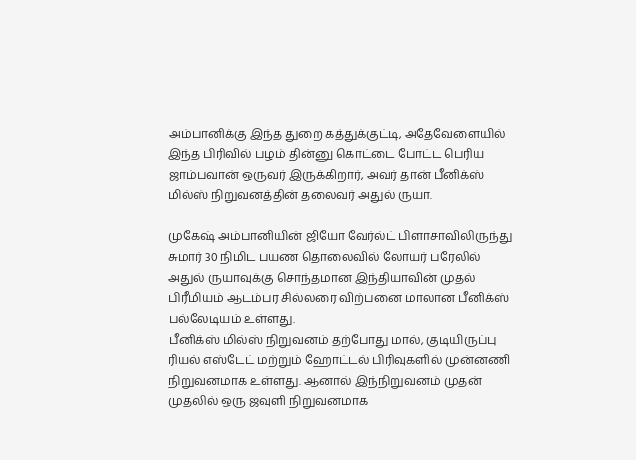அம்பானிக்கு இந்த துறை கத்துக்குட்டி, அதேவேளையில் இந்த பிரிவில் பழம் தின்னு கொட்டை போட்ட பெரிய ஜாம்பவான் ஒருவர் இருக்கிறார், அவர் தான் பீனிக்ஸ் மில்ஸ் நிறுவனத்தின் தலைவர் அதுல் ருயா.

முகேஷ் அம்பானியின் ஜியோ வேர்ல்ட் பிளாசாவிலிருந்து சுமார் 30 நிமிட பயண தொலைவில் லோயர் பரேலில் அதுல் ருயாவுக்கு சொந்தமான இந்தியாவின் முதல் பிரீமியம் ஆடம்பர சில்லரை விற்பனை மாலான பீனிக்ஸ் பல்லேடியம் உள்ளது.
பீனிக்ஸ் மில்ஸ் நிறுவனம் தற்போது மால், குடியிருப்பு ரியல் எஸ்டேட் மற்றும் ஹோட்டல் பிரிவுகளில் முன்னணி நிறுவனமாக உள்ளது. ஆனால் இந்நிறுவனம் முதன் முதலில் ஒரு ஜவுளி நிறுவனமாக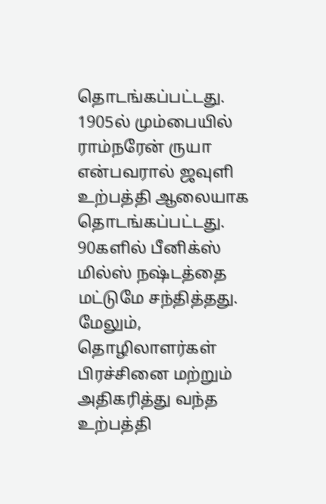தொடங்கப்பட்டது. 1905ல் மும்பையில் ராம்நரேன் ருயா என்பவரால் ஜவுளி உற்பத்தி ஆலையாக தொடங்கப்பட்டது.
90களில் பீனிக்ஸ் மில்ஸ் நஷ்டத்தை மட்டுமே சந்தித்தது. மேலும், தொழிலாளர்கள் பிரச்சினை மற்றும் அதிகரித்து வந்த உற்பத்தி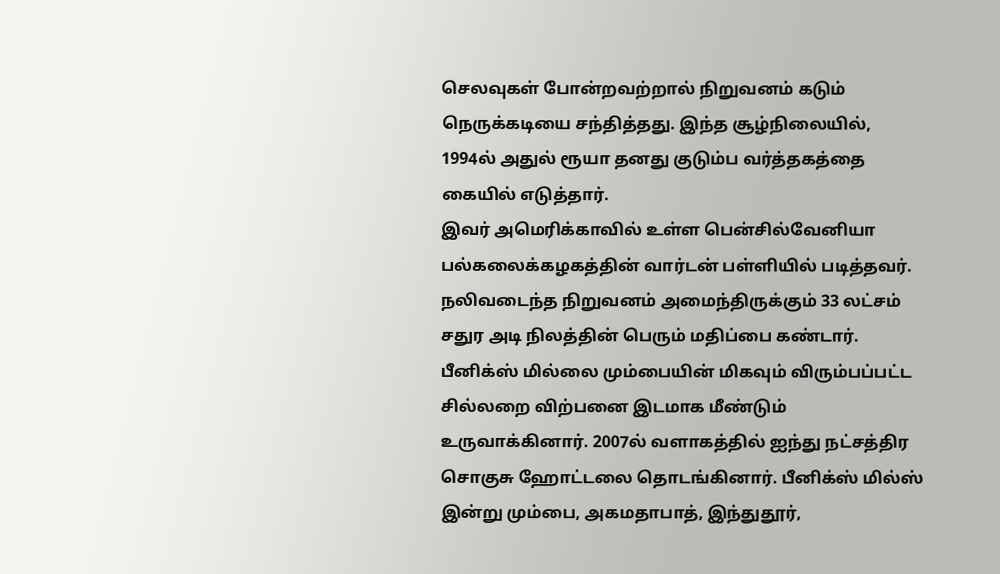செலவுகள் போன்றவற்றால் நிறுவனம் கடும் நெருக்கடியை சந்தித்தது. இந்த சூழ்நிலையில், 1994ல் அதுல் ரூயா தனது குடும்ப வர்த்தகத்தை கையில் எடுத்தார்.
இவர் அமெரிக்காவில் உள்ள பென்சில்வேனியா பல்கலைக்கழகத்தின் வார்டன் பள்ளியில் படித்தவர். நலிவடைந்த நிறுவனம் அமைந்திருக்கும் 33 லட்சம் சதுர அடி நிலத்தின் பெரும் மதிப்பை கண்டார்.
பீனிக்ஸ் மில்லை மும்பையின் மிகவும் விரும்பப்பட்ட சில்லறை விற்பனை இடமாக மீண்டும் உருவாக்கினார். 2007ல் வளாகத்தில் ஐந்து நட்சத்திர சொகுசு ஹோட்டலை தொடங்கினார். பீனிக்ஸ் மில்ஸ் இன்று மும்பை, அகமதாபாத், இந்துதூர்,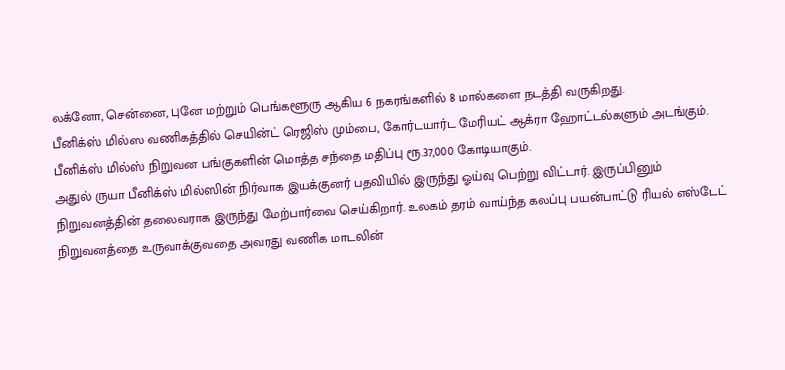லக்னோ, சென்னை, புனே மற்றும் பெங்களூரு ஆகிய 6 நகரங்களில் 8 மால்களை நடத்தி வருகிறது.
பீனிக்ஸ் மில்ஸ வணிகத்தில் செயின்ட் ரெஜிஸ் மும்பை, கோர்டயார்ட மேரியட் ஆக்ரா ஹோட்டல்களும் அடங்கும். பீனிக்ஸ் மில்ஸ் நிறுவன பங்குகளின் மொத்த சந்தை மதிப்பு ரூ.37,000 கோடியாகும்.
அதுல் ருயா பீனிக்ஸ் மில்ஸின் நிர்வாக இயக்குனர் பதவியில் இருந்து ஓய்வு பெற்று விட்டார். இருப்பினும் நிறுவனத்தின் தலைவராக இருந்து மேற்பார்வை செய்கிறார். உலகம் தரம் வாய்ந்த கலப்பு பயன்பாட்டு ரியல் எஸ்டேட் நிறுவனத்தை உருவாக்குவதை அவரது வணிக மாடலின்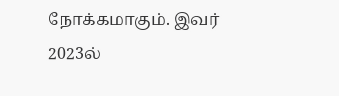நோக்கமாகும். இவர் 2023ல்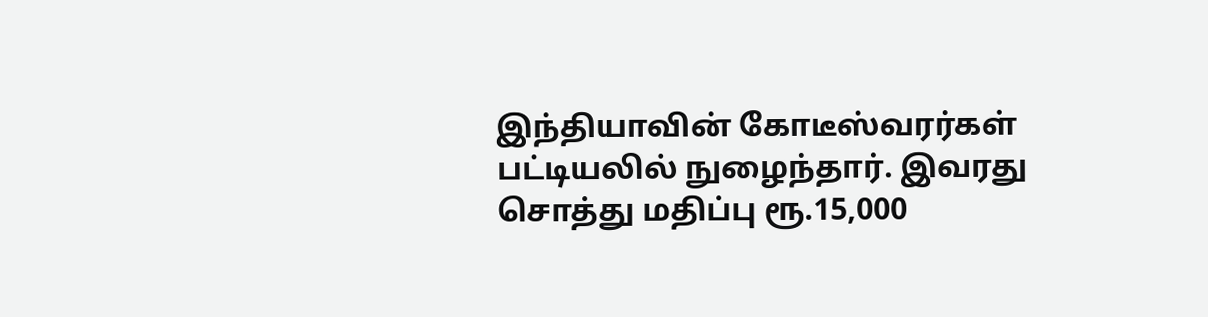இந்தியாவின் கோடீஸ்வரர்கள் பட்டியலில் நுழைந்தார். இவரது சொத்து மதிப்பு ரூ.15,000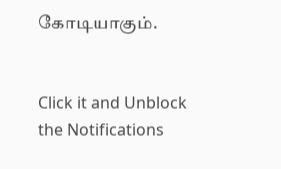கோடியாகும்.


Click it and Unblock the Notifications